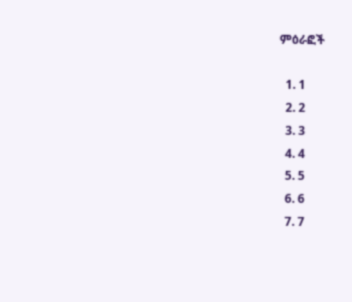ምዕራፎች

  1. 1
  2. 2
  3. 3
  4. 4
  5. 5
  6. 6
  7. 7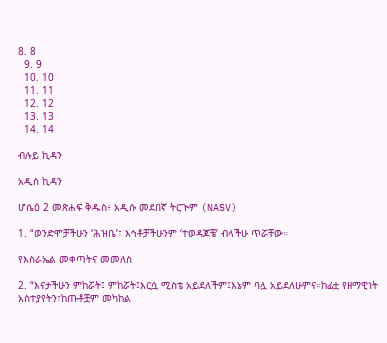8. 8
  9. 9
  10. 10
  11. 11
  12. 12
  13. 13
  14. 14

ብሉይ ኪዳን

አዲስ ኪዳን

ሆሴዕ 2 መጽሐፍ ቅዱስ፥ አዲሱ መደበኛ ትርጒም (NASV)

1. “ወንድሞቻችሁን ‘ሕዝቤ’፣ እኅቶቻችሁንም ‘ተወዳጆቼ’ ብላችሁ ጥሯቸው።

የእስራኤል መቀጣትና መመለስ

2. “እናታችሁን ምከሯት፤ ምከሯት፤እርሷ ሚስቴ አይደለችም፤እኔም ባሏ አይደለሁምና።ከፊቷ የዘማዊነት አስተያየትን፣ከጡቶቿም መካከል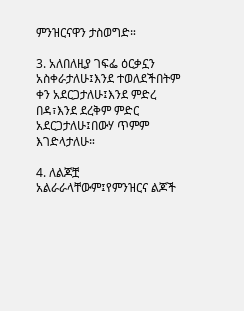ምንዝርናዋን ታስወግድ።

3. አለበለዚያ ገፍፌ ዕርቃኗን አስቀራታለሁ፤እንደ ተወለደችበትም ቀን አደርጋታለሁ፤እንደ ምድረ በዳ፣እንደ ደረቅም ምድር አደርጋታለሁ፤በውሃ ጥምም እገድላታለሁ።

4. ለልጆቿ አልራራላቸውም፤የምንዝርና ልጆች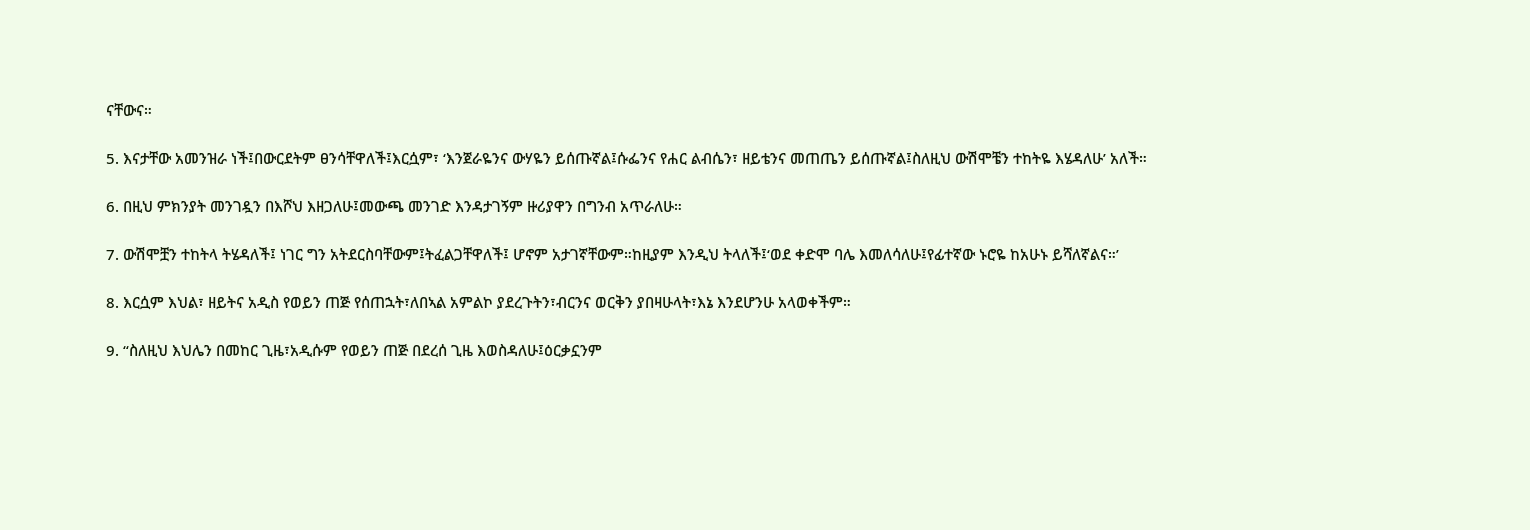ናቸውና።

5. እናታቸው አመንዝራ ነች፤በውርደትም ፀንሳቸዋለች፤እርሷም፣ ‘እንጀራዬንና ውሃዬን ይሰጡኛል፤ሱፌንና የሐር ልብሴን፣ ዘይቴንና መጠጤን ይሰጡኛል፤ስለዚህ ውሽሞቼን ተከትዬ እሄዳለሁ’ አለች።

6. በዚህ ምክንያት መንገዷን በእሾህ እዘጋለሁ፤መውጫ መንገድ እንዳታገኝም ዙሪያዋን በግንብ አጥራለሁ።

7. ውሽሞቿን ተከትላ ትሄዳለች፤ ነገር ግን አትደርስባቸውም፤ትፈልጋቸዋለች፤ ሆኖም አታገኛቸውም።ከዚያም እንዲህ ትላለች፤‘ወደ ቀድሞ ባሌ እመለሳለሁ፤የፊተኛው ኑሮዬ ከአሁኑ ይሻለኛልና።’

8. እርሷም እህል፣ ዘይትና አዲስ የወይን ጠጅ የሰጠኋት፣ለበኣል አምልኮ ያደረጉትን፣ብርንና ወርቅን ያበዛሁላት፣እኔ እንደሆንሁ አላወቀችም።

9. “ስለዚህ እህሌን በመከር ጊዜ፣አዲሱም የወይን ጠጅ በደረሰ ጊዜ እወስዳለሁ፤ዕርቃኗንም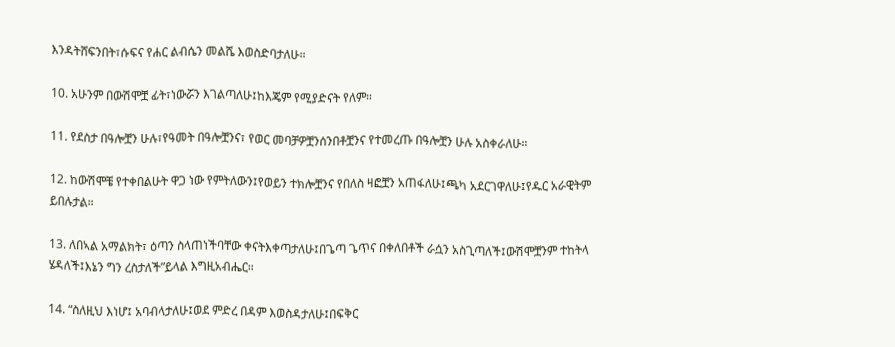እንዳትሸፍንበት፣ሱፍና የሐር ልብሴን መልሼ እወስድባታለሁ።

10. አሁንም በውሽሞቿ ፊት፣ነውሯን እገልጣለሁ፤ከእጄም የሚያድናት የለም።

11. የደስታ በዓሎቿን ሁሉ፣የዓመት በዓሎቿንና፣ የወር መባቻዎቿንሰንበቶቿንና የተመረጡ በዓሎቿን ሁሉ አስቀራለሁ።

12. ከውሽሞቼ የተቀበልሁት ዋጋ ነው የምትለውን፤የወይን ተክሎቿንና የበለስ ዛፎቿን አጠፋለሁ፤ጫካ አደርገዋለሁ፤የዱር አራዊትም ይበሉታል።

13. ለበኣል አማልክት፣ ዕጣን ስላጠነችባቸው ቀናትእቀጣታለሁ፤በጌጣ ጌጥና በቀለበቶች ራሷን አስጊጣለች፤ውሽሞቿንም ተከትላ ሄዳለች፤እኔን ግን ረስታለች”ይላል እግዚአብሔር።

14. “ስለዚህ እነሆ፤ አባብላታለሁ፤ወደ ምድረ በዳም እወስዳታለሁ፤በፍቅር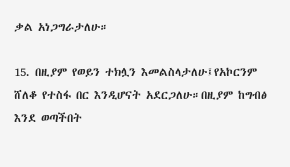ቃል አነጋግራታለሁ።

15. በዚያም የወይን ተክሏን እመልስላታለሁ፤የአኮርንም ሸለቆ የተስፋ በር እንዲሆናት አደርጋለሁ።በዚያም ከግብፅ እንደ ወጣችበት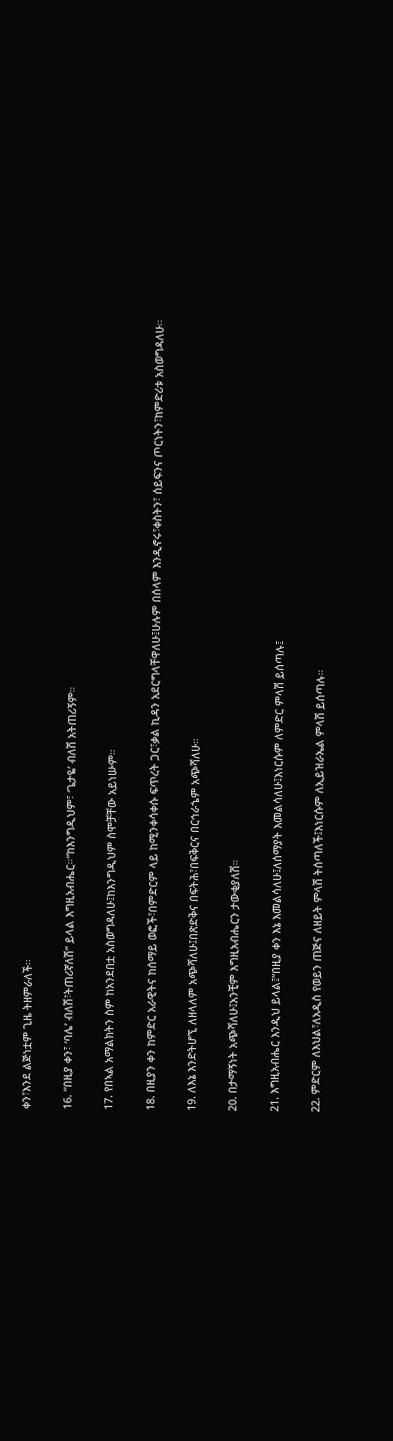ቀን፣እንደ ልጅነቷም ጊዜ ትዘምራለች።

16. “በዚያ ቀን፣ ‘ባሌ’ ብለሽ፣ትጠሪኛለሽ” ይላል እግዚአብሔር።“ከእንግዲህም፣ ‘ጌታዬ’ ብለሽ አትጠሪኝም።

17. የበኣል አማልክትን ስም ከአንደበቷ አስወግዳለሁ፤ከእንግዲህም ስሞቻቸው አይነሡም።

18. በዚያን ቀን ከምድር አራዊትና ከሰማይ ወፎች፣በምድርም ላይ ከሚንቀሳቀሱ ፍጥረት ጋር፣ቃል ኪዳን አደርግላቸዋለሁ፤ሁሉም በሰላም እንዲኖሩ፣ቀስትን፣ ሰይፍንና ጦርነትን፣ከምድሪቱ አስወግዳለሁ።

19. ለእኔ እንድትሆኚ ለዘላለም አጭሻለሁ፤በጽድቅና በፍትሕ፣በፍቅርና በርኅራኄም አጭሻለሁ።

20. በታማኝነት አጭሻለሁ፤አንቺም እግዚአብሔርን ታውቂያለሽ።

21. እግዚአብሔር እንዲህ ይላል፤“በዚያ ቀን እኔ እመልሳለሁ፤ለሰማያት እመልሳለሁ፤እነርሱም ለምድር ምላሽ ይሰጣሉ፤

22. ምድርም ለእህል፣ለአዲስ የወይን ጠጅና ለዘይት ምላሽ ትሰጣለች፤እነርሱም ለኢይዝራኤል ምላሽ ይሰጣሉ።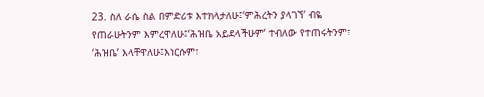23. ስለ ራሴ ስል በምድሪቱ እተክላታለሁ፤‘ምሕረትን ያላገኘ’ ብዬ የጠራሁትንም እምረዋለሁ፤‘ሕዝቤ አይደላችሁም’ ተብለው የተጠሩትንም፣ ‘ሕዝቤ’ እላቸዋለሁ፤እነርሱም፣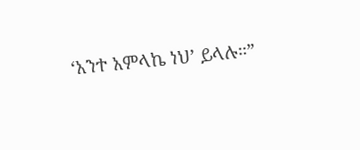‘አንተ አምላኬ ነህ’ ይላሉ።”